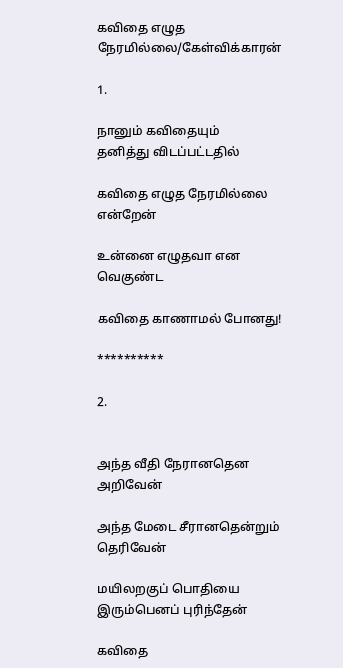கவிதை எழுத நேரமில்லை/கேள்விக்காரன்

1.

நானும் கவிதையும்
தனித்து விடப்பட்டதில்

கவிதை எழுத நேரமில்லை என்றேன்

உன்னை எழுதவா என வெகுண்ட

கவிதை காணாமல் போனது!

**********

2.


அந்த வீதி நேரானதென
அறிவேன்

அந்த மேடை சீரானதென்றும் தெரிவேன்

மயிலறகுப் பொதியை
இரும்பெனப் புரிந்தேன்

கவிதை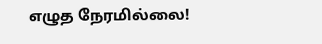எழுத நேரமில்லை!